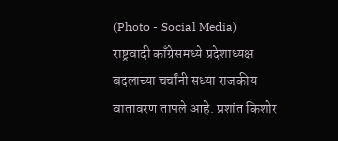(Photo - Social Media)
राष्ट्रवादी काँग्रेसमध्ये प्रदेशाध्यक्ष बदलाच्या चर्चांनी सध्या राजकीय वातावरण तापले आहे. प्रशांत किशोर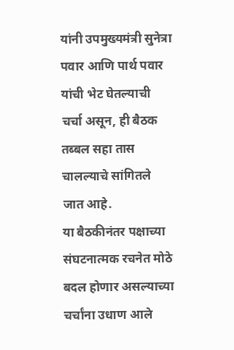यांनी उपमुख्यमंत्री सुनेत्रा पवार आणि पार्थ पवार यांची भेट घेतल्याची चर्चा असून, ही बैठक तब्बल सहा तास चालल्याचे सांगितले जात आहे.
या बैठकीनंतर पक्षाच्या संघटनात्मक रचनेत मोठे बदल होणार असल्याच्या चर्चांना उधाण आले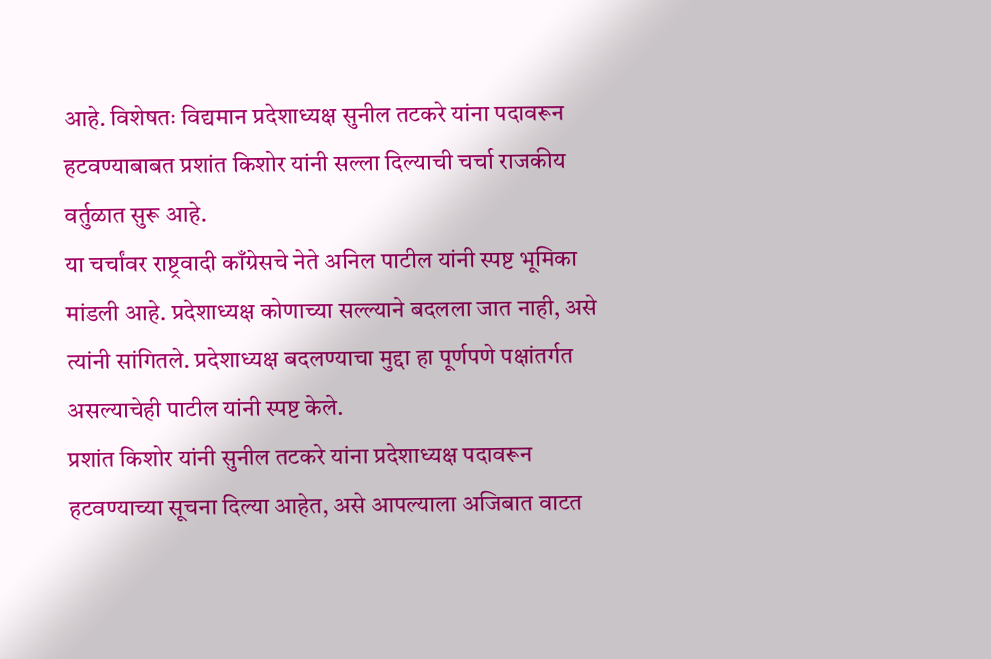आहे. विशेषतः विद्यमान प्रदेशाध्यक्ष सुनील तटकरे यांना पदावरून हटवण्याबाबत प्रशांत किशोर यांनी सल्ला दिल्याची चर्चा राजकीय वर्तुळात सुरू आहे.
या चर्चांवर राष्ट्रवादी काँग्रेसचे नेते अनिल पाटील यांनी स्पष्ट भूमिका मांडली आहे. प्रदेशाध्यक्ष कोणाच्या सल्ल्याने बदलला जात नाही, असे त्यांनी सांगितले. प्रदेशाध्यक्ष बदलण्याचा मुद्दा हा पूर्णपणे पक्षांतर्गत असल्याचेही पाटील यांनी स्पष्ट केले.
प्रशांत किशोर यांनी सुनील तटकरे यांना प्रदेशाध्यक्ष पदावरून हटवण्याच्या सूचना दिल्या आहेत, असे आपल्याला अजिबात वाटत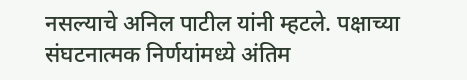नसल्याचे अनिल पाटील यांनी म्हटले. पक्षाच्या संघटनात्मक निर्णयांमध्ये अंतिम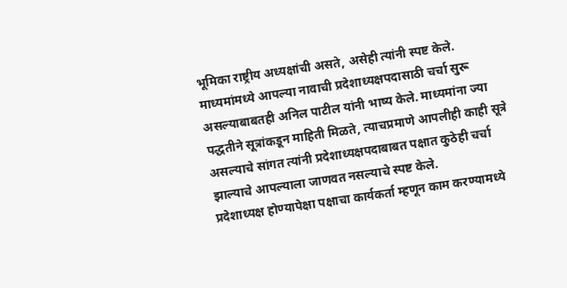भूमिका राष्ट्रीय अध्यक्षांची असते, असेही त्यांनी स्पष्ट केले.
माध्यमांमध्ये आपल्या नावाची प्रदेशाध्यक्षपदासाठी चर्चा सुरू असल्याबाबतही अनिल पाटील यांनी भाष्य केले. माध्यमांना ज्या पद्धतीने सूत्रांकडून माहिती मिळते, त्याचप्रमाणे आपलीही काही सूत्रे असल्याचे सांगत त्यांनी प्रदेशाध्यक्षपदाबाबत पक्षात कुठेही चर्चा झाल्याचे आपल्याला जाणवत नसल्याचे स्पष्ट केले.
प्रदेशाध्यक्ष होण्यापेक्षा पक्षाचा कार्यकर्ता म्हणून काम करण्यामध्ये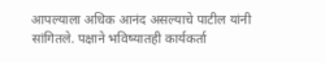आपल्याला अधिक आनंद असल्याचे पाटील यांनी सांगितले. पक्षाने भविष्यातही कार्यकर्ता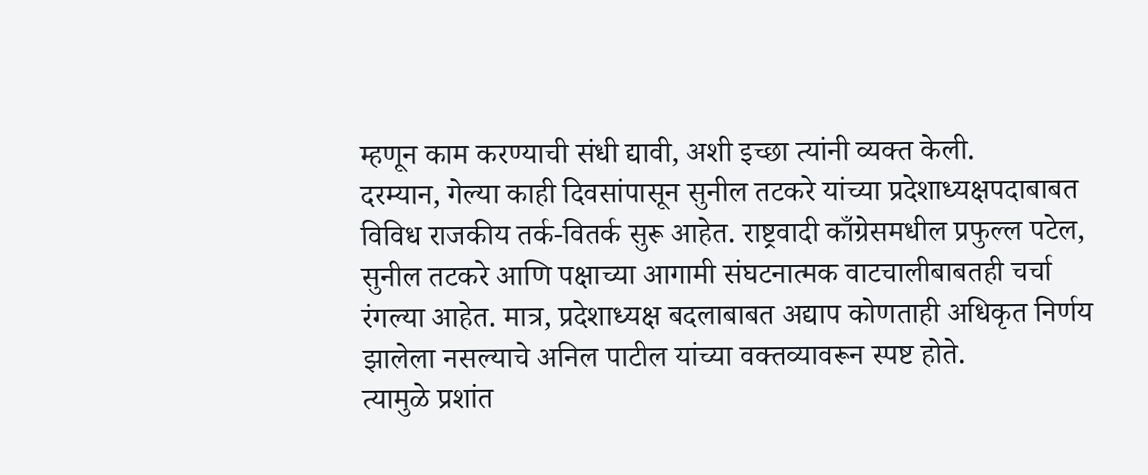म्हणून काम करण्याची संधी द्यावी, अशी इच्छा त्यांनी व्यक्त केली.
दरम्यान, गेल्या काही दिवसांपासून सुनील तटकरे यांच्या प्रदेशाध्यक्षपदाबाबत विविध राजकीय तर्क-वितर्क सुरू आहेत. राष्ट्रवादी काँग्रेसमधील प्रफुल्ल पटेल, सुनील तटकरे आणि पक्षाच्या आगामी संघटनात्मक वाटचालीबाबतही चर्चा रंगल्या आहेत. मात्र, प्रदेशाध्यक्ष बदलाबाबत अद्याप कोणताही अधिकृत निर्णय झालेला नसल्याचे अनिल पाटील यांच्या वक्तव्यावरून स्पष्ट होते.
त्यामुळे प्रशांत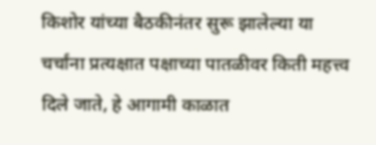किशोर यांच्या बैठकीनंतर सुरू झालेल्या या चर्चांना प्रत्यक्षात पक्षाच्या पातळीवर किती महत्त्व दिले जाते, हे आगामी काळात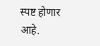स्पष्ट होणार आहे.